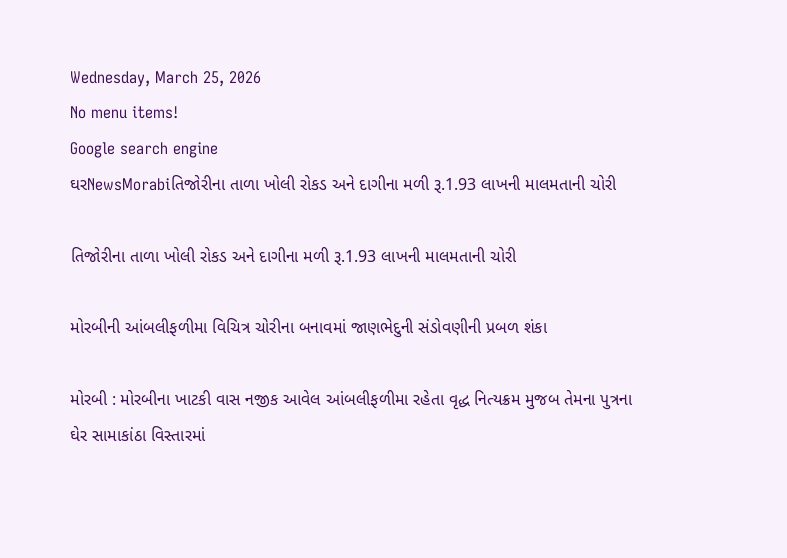Wednesday, March 25, 2026
No menu items!
Google search engine
ઘરNewsMorabiતિજોરીના તાળા ખોલી રોકડ અને દાગીના મળી રૂ.1.93 લાખની માલમતાની ચોરી

તિજોરીના તાળા ખોલી રોકડ અને દાગીના મળી રૂ.1.93 લાખની માલમતાની ચોરી

મોરબીની આંબલીફળીમા વિચિત્ર ચોરીના બનાવમાં જાણભેદુની સંડોવણીની પ્રબળ શંકા

મોરબી : મોરબીના ખાટકી વાસ નજીક આવેલ આંબલીફળીમા રહેતા વૃદ્ધ નિત્યક્રમ મુજબ તેમના પુત્રના ઘેર સામાકાંઠા વિસ્તારમાં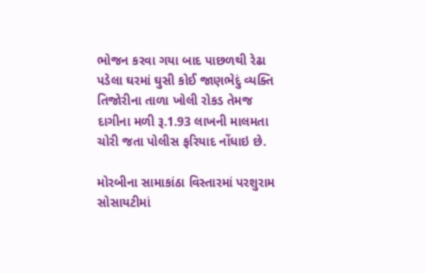ભોજન કરવા ગયા બાદ પાછળથી રેઢા પડેલા ઘરમાં ઘુસી કોઈ જાણભેદું વ્યક્તિ તિજોરીના તાળા ખોલી રોકડ તેમજ દાગીના મળી રૂ.1.93 લાખની માલમતા ચોરી જતા પોલીસ ફરિયાદ નોંધાઇ છે.

મોરબીના સામાકાંઠા વિસ્તારમાં પરશુરામ સોસાયટીમાં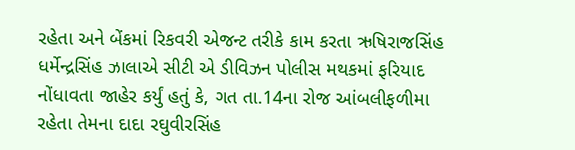રહેતા અને બેંકમાં રિકવરી એજન્ટ તરીકે કામ કરતા ઋષિરાજસિંહ ધર્મેન્દ્રસિંહ ઝાલાએ સીટી એ ડીવિઝન પોલીસ મથકમાં ફરિયાદ નોંધાવતા જાહેર કર્યું હતું કે, ગત તા.14ના રોજ આંબલીફળીમા રહેતા તેમના દાદા રઘુવીરસિંહ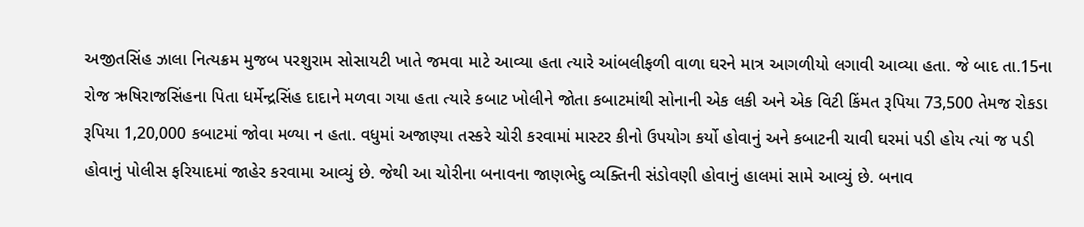અજીતસિંહ ઝાલા નિત્યક્રમ મુજબ પરશુરામ સોસાયટી ખાતે જમવા માટે આવ્યા હતા ત્યારે આંબલીફળી વાળા ઘરને માત્ર આગળીયો લગાવી આવ્યા હતા. જે બાદ તા.15ના રોજ ઋષિરાજસિંહના પિતા ધર્મેન્દ્રસિંહ દાદાને મળવા ગયા હતા ત્યારે કબાટ ખોલીને જોતા કબાટમાંથી સોનાની એક લકી અને એક વિટી કિંમત રૂપિયા 73,500 તેમજ રોકડા રૂપિયા 1,20,000 કબાટમાં જોવા મળ્યા ન હતા. વધુમાં અજાણ્યા તસ્કરે ચોરી કરવામાં માસ્ટર કીનો ઉપયોગ કર્યો હોવાનું અને કબાટની ચાવી ઘરમાં પડી હોય ત્યાં જ પડી હોવાનું પોલીસ ફરિયાદમાં જાહેર કરવામા આવ્યું છે. જેથી આ ચોરીના બનાવના જાણભેદુ વ્યક્તિની સંડોવણી હોવાનું હાલમાં સામે આવ્યું છે. બનાવ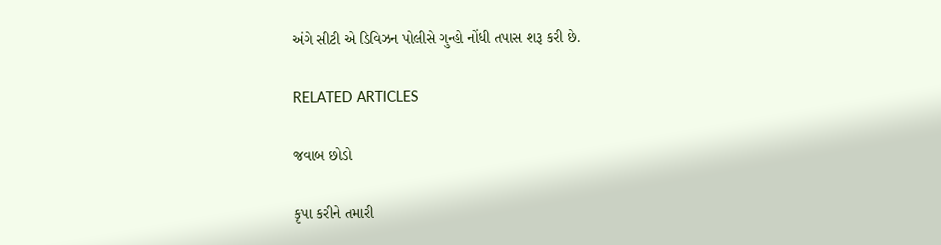અંગે સીટી એ ડિવિઝન પોલીસે ગુન્હો નોંધી તપાસ શરૂ કરી છે.

RELATED ARTICLES

જવાબ છોડો

કૃપા કરીને તમારી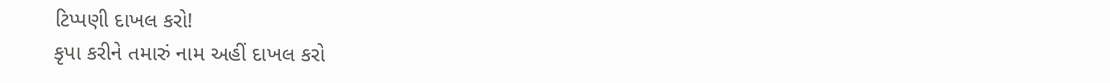ટિપ્પણી દાખલ કરો!
કૃપા કરીને તમારું નામ અહીં દાખલ કરો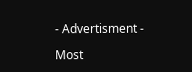- Advertisment -

Most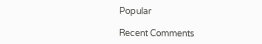Popular

Recent Comments